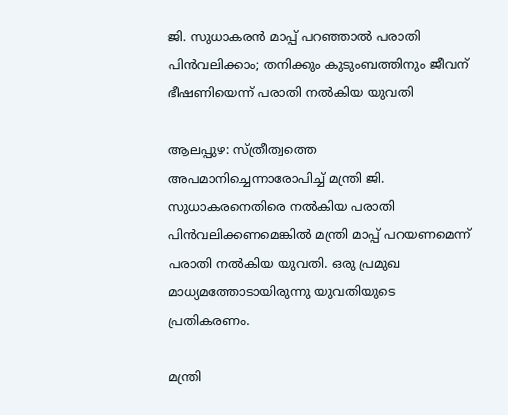ജി. സുധാകരന്‍ മാപ്പ് പറഞ്ഞാല്‍ പരാതി പിന്‍വലിക്കാം; തനിക്കും കുടുംബത്തിനും ജീവന് ഭീഷണിയെന്ന് പരാതി നല്‍കിയ യുവതി

ആലപ്പുഴ: സ്ത്രീത്വത്തെ അപമാനിച്ചെന്നാരോപിച്ച് മന്ത്രി ജി. സുധാകരനെതിരെ നല്‍കിയ പരാതി പിന്‍വലിക്കണമെങ്കില്‍ മന്ത്രി മാപ്പ് പറയണമെന്ന് പരാതി നല്‍കിയ യുവതി. ഒരു പ്രമുഖ മാധ്യമത്തോടായിരുന്നു യുവതിയുടെ പ്രതികരണം.

മന്ത്രി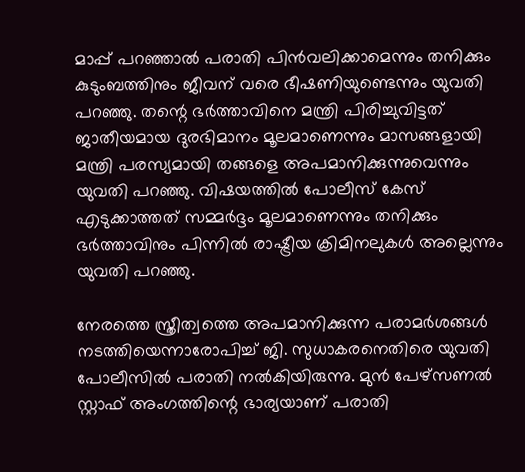മാപ്പ് പറഞ്ഞാല്‍ പരാതി പിന്‍വലിക്കാമെന്നും തനിക്കും കുടുംബത്തിനും ജീവന് വരെ ഭീഷണിയുണ്ടെന്നും യുവതി പറഞ്ഞു. തന്റെ ഭര്‍ത്താവിനെ മന്ത്രി പിരിച്ചുവിട്ടത് ജാതീയമായ ദുരഭിമാനം മൂലമാണെന്നും മാസങ്ങളായി മന്ത്രി പരസ്യമായി തങ്ങളെ അപമാനിക്കുന്നുവെന്നും യുവതി പറഞ്ഞു. വിഷയത്തില്‍ പോലീസ് കേസ് എടുക്കാത്തത് സമ്മര്‍ദ്ദം മൂലമാണെന്നും തനിക്കും ഭര്‍ത്താവിനും പിന്നില്‍ രാഷ്ട്രീയ ക്രിമിനലുകള്‍ അല്ലെന്നും യുവതി പറഞ്ഞു.

നേരത്തെ സ്ത്രീത്വത്തെ അപമാനിക്കുന്ന പരാമര്‍ശങ്ങള്‍ നടത്തിയെന്നാരോപിച്ച് ജി. സുധാകരനെതിരെ യുവതി പോലീസില്‍ പരാതി നല്‍കിയിരുന്നു. മുന്‍ പേഴ്‌സണല്‍ സ്റ്റാഫ് അംഗത്തിന്റെ ഭാര്യയാണ് പരാതി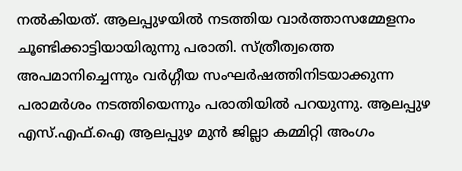നല്‍കിയത്. ആലപ്പുഴയില്‍ നടത്തിയ വാര്‍ത്താസമ്മേളനം ചൂണ്ടിക്കാട്ടിയായിരുന്നു പരാതി. സ്ത്രീത്വത്തെ അപമാനിച്ചെന്നും വര്‍ഗ്ഗീയ സംഘര്‍ഷത്തിനിടയാക്കുന്ന പരാമര്‍ശം നടത്തിയെന്നും പരാതിയില്‍ പറയുന്നു. ആലപ്പുഴ എസ്.എഫ്.ഐ ആലപ്പുഴ മുന്‍ ജില്ലാ കമ്മിറ്റി അംഗം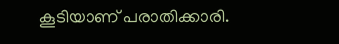കൂടിയാണ് പരാതിക്കാരി.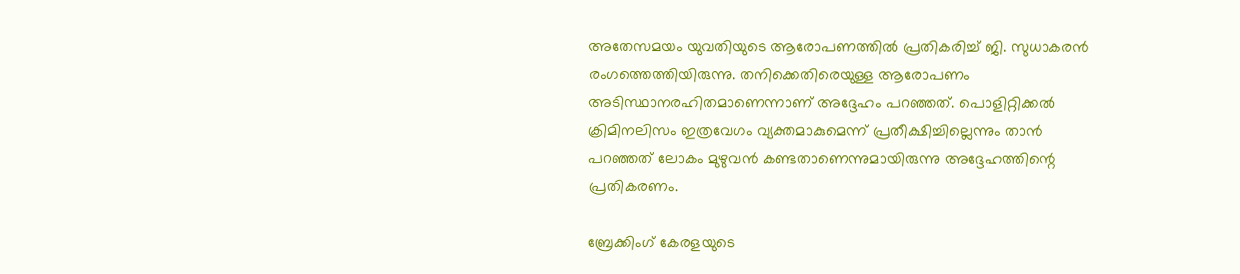അതേസമയം യുവതിയുടെ ആരോപണത്തില്‍ പ്രതികരിച്ച് ജി. സുധാകരന്‍ രംഗത്തെത്തിയിരുന്നു. തനിക്കെതിരെയുള്ള ആരോപണം അടിസ്ഥാനരഹിതമാണെന്നാണ് അദ്ദേഹം പറഞ്ഞത്. പൊളിറ്റിക്കല്‍ ക്രിമിനലിസം ഇത്രവേഗം വ്യക്തമാകുമെന്ന് പ്രതീക്ഷിച്ചില്ലെന്നും താന്‍ പറഞ്ഞത് ലോകം മുഴുവന്‍ കണ്ടതാണെന്നുമായിരുന്നു അദ്ദേഹത്തിന്റെ പ്രതികരണം.

ബ്രേക്കിംഗ് കേരളയുടെ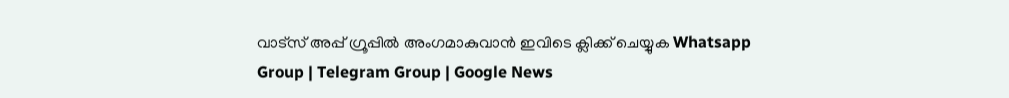വാട്സ് അപ്പ് ഗ്രൂപ്പിൽ അംഗമാകുവാൻ ഇവിടെ ക്ലിക്ക് ചെയ്യുക Whatsapp Group | Telegram Group | Google News